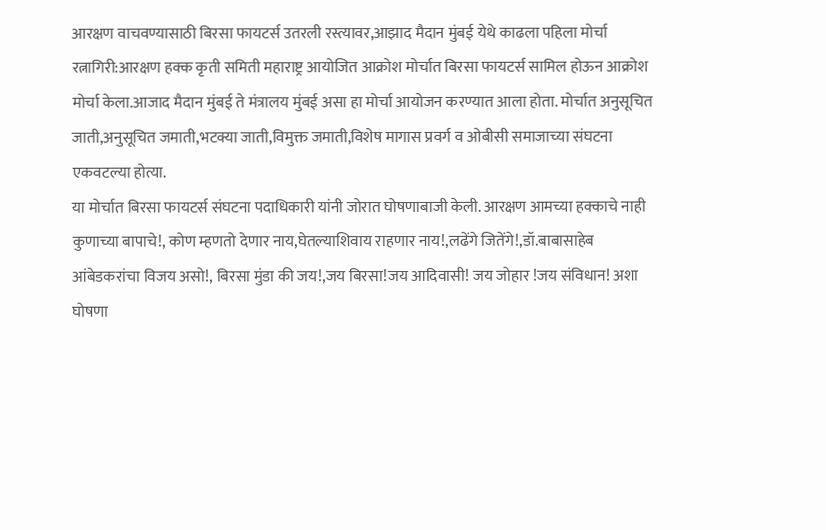आरक्षण वाचवण्यासाठी बिरसा फायटर्स उतरली रस्त्यावर,आझाद मैदान मुंबई येथे काढला पहिला मोर्चा
रत्नागिरी:आरक्षण हक्क कृती समिती महाराष्ट्र आयोजित आक्रोश मोर्चात बिरसा फायटर्स सामिल होऊन आक्रोश मोर्चा केला.आजाद मैदान मुंबई ते मंत्रालय मुंबई असा हा मोर्चा आयोजन करण्यात आला होता. मोर्चात अनुसूचित जाती,अनुसूचित जमाती,भटक्या जाती,विमुक्त जमाती,विशेष मागास प्रवर्ग व ओबीसी समाजाच्या संघटना एकवटल्या होत्या.
या मोर्चात बिरसा फायटर्स संघटना पदाधिकारी यांनी जोरात घोषणाबाजी केली. आरक्षण आमच्या हक्काचे नाही कुणाच्या बापाचे!, कोण म्हणतो देणार नाय,घेतल्याशिवाय राहणार नाय!,लढेंगे जितेंगे!,डॉ.बाबासाहेब आंबेडकरांचा विजय असो!, बिरसा मुंडा की जय!,जय बिरसा!जय आदिवासी! जय जोहार !जय संविधान! अशा घोषणा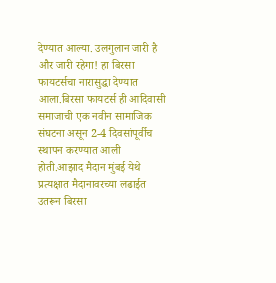देण्यात आल्या. उलगुलान जारी है और जारी रहेगा! हा बिरसा फायटर्सचा नारासुद्धा देण्यात आला.बिरसा फायटर्स ही आदिवासी समाजाची एक नवीन सामाजिक संघटना असून 2-4 दिवसांपूर्वीच स्थापन करण्यात आली होती.आझाद मैदान मुंबई येथे प्रत्यक्षात मैदानावरच्या लढाईत उतरून बिरसा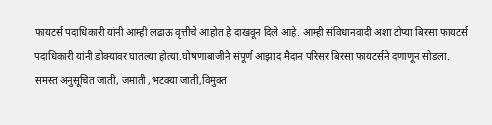फायटर्स पदाधिकारी यांनी आम्ही लढाऊ वृत्तीचे आहोत हे दाखवून दिले आहे. आम्ही संविधानवादी अशा टोप्या बिरसा फायटर्स पदाधिकारी यांनी डोक्यावर घातल्या होत्या.घोषणाबाजीने संपूर्ण आझाद मैदान परिसर बिरसा फायटर्सने दणाणून सोडला.
समस्त अनुसूचित जाती, जमाती ,भटक्या जाती,विमुक्त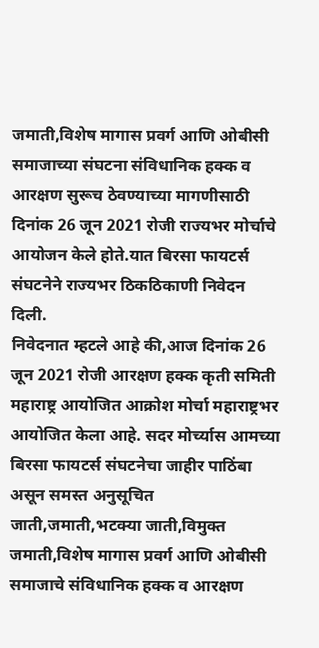जमाती,विशेष मागास प्रवर्ग आणि ओबीसी समाजाच्या संघटना संविधानिक हक्क व आरक्षण सुरूच ठेवण्याच्या मागणीसाठी दिनांक 26 जून 2021 रोजी राज्यभर मोर्चाचे आयोजन केले होते.यात बिरसा फायटर्स संघटनेने राज्यभर ठिकठिकाणी निवेदन दिली.
निवेदनात म्हटले आहे की,आज दिनांक 26 जून 2021 रोजी आरक्षण हक्क कृती समिती महाराष्ट्र आयोजित आक्रोश मोर्चा महाराष्ट्रभर आयोजित केला आहे. सदर मोर्च्यास आमच्या बिरसा फायटर्स संघटनेचा जाहीर पाठिंबा असून समस्त अनुसूचित जाती,जमाती,भटक्या जाती,विमुक्त जमाती,विशेष मागास प्रवर्ग आणि ओबीसी समाजाचे संविधानिक हक्क व आरक्षण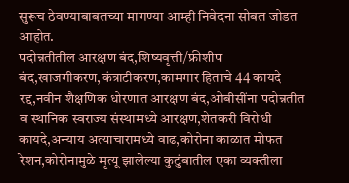सुरूच ठेवण्याबाबतच्या मागण्या आम्ही निवेदना सोबत जोडत आहोत.
पदोन्नतीतील आरक्षण बंद,शिष्यवृत्ती/फ्रीशीप बंद,खाजगीकरण,कंत्राटीकरण,कामगार हिताचे 44 कायदे रद्द,नवीन शैक्षणिक धोरणात आरक्षण बंद,ओबीसींना पदोन्नतीत व स्थानिक स्वराज्य संस्थामध्ये आरक्षण,शेतकरी विरोधी कायदे,अन्याय अत्याचारामध्ये वाढ,कोरोना काळात मोफत रेशन,कोरोनामुळे मृत्यू झालेल्या कुटुंबातील एका व्यक्तीला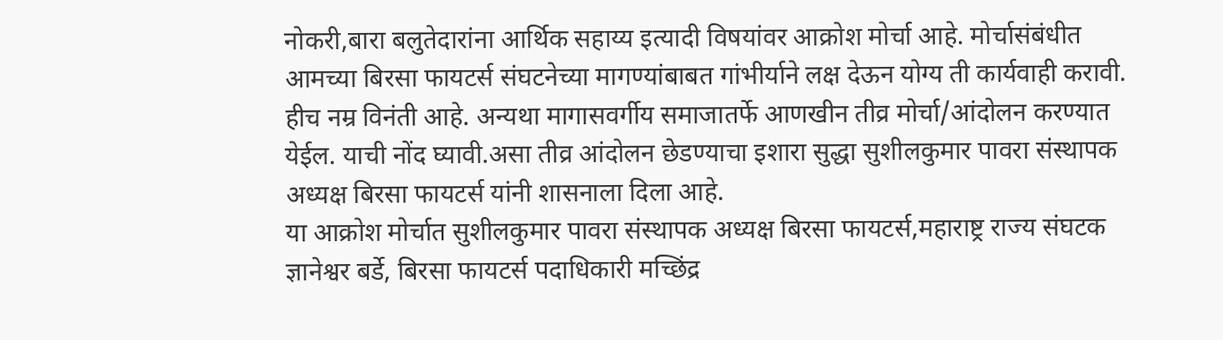नोकरी,बारा बलुतेदारांना आर्थिक सहाय्य इत्यादी विषयांवर आक्रोश मोर्चा आहे. मोर्चासंबंधीत आमच्या बिरसा फायटर्स संघटनेच्या मागण्यांबाबत गांभीर्याने लक्ष देऊन योग्य ती कार्यवाही करावी. हीच नम्र विनंती आहे. अन्यथा मागासवर्गीय समाजातर्फे आणखीन तीव्र मोर्चा/आंदोलन करण्यात येईल. याची नोंद घ्यावी.असा तीव्र आंदोलन छेडण्याचा इशारा सुद्धा सुशीलकुमार पावरा संस्थापक अध्यक्ष बिरसा फायटर्स यांनी शासनाला दिला आहे.
या आक्रोश मोर्चात सुशीलकुमार पावरा संस्थापक अध्यक्ष बिरसा फायटर्स,महाराष्ट्र राज्य संघटक ज्ञानेश्वर बर्डे, बिरसा फायटर्स पदाधिकारी मच्छिंद्र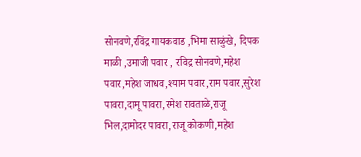सोनवणे,रविंद्र गायकवाड ,भिमा साळुंखे, दिपक माळी ,उमाजी पवार , रविद्र सोनवणे,महेश पवार,महेश जाधव,श्याम पवार,राम पवार,सुरेश पावरा,दामू पावरा,रमेश रावताळे,राजू भिल,दामोदर पावरा,राजू कोकणी,महेश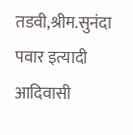तडवी,श्रीम.सुनंदा पवार इत्यादी आदिवासी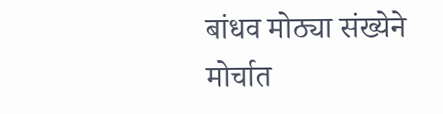बांधव मोठ्या संख्येने मोर्चात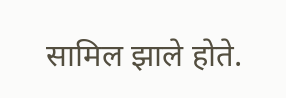सामिल झाले होते.